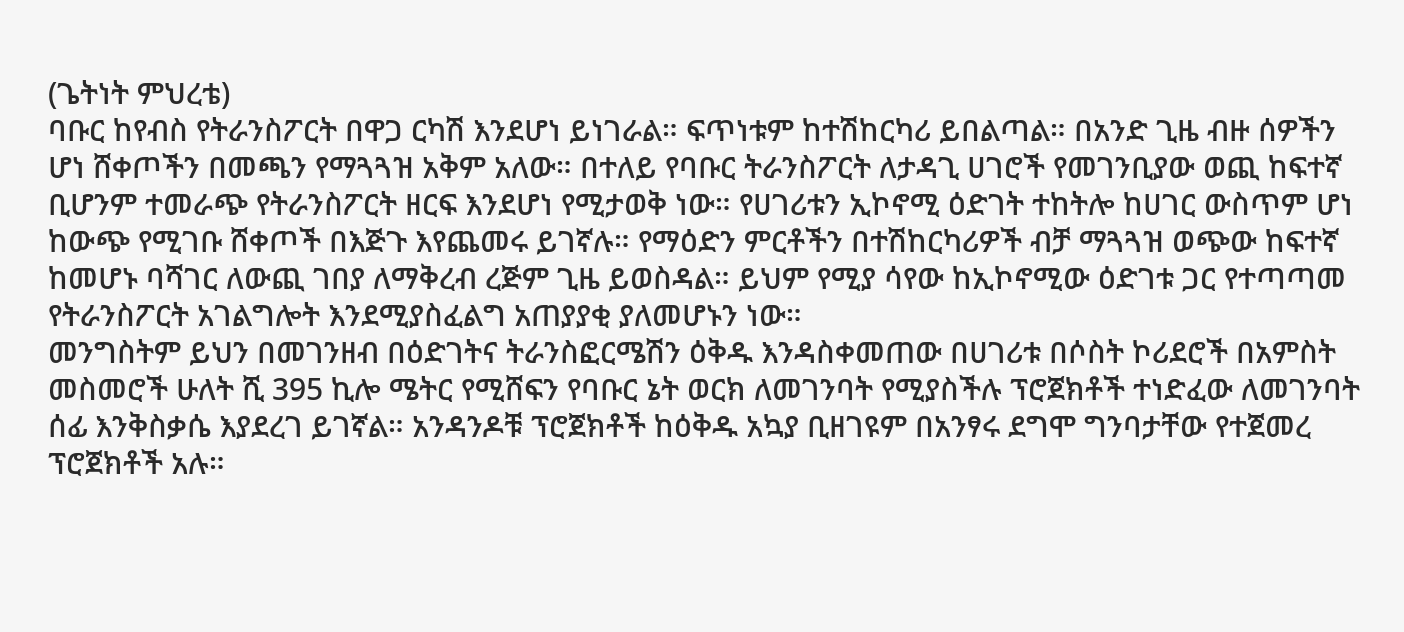(ጌትነት ምህረቴ)
ባቡር ከየብስ የትራንስፖርት በዋጋ ርካሽ እንደሆነ ይነገራል። ፍጥነቱም ከተሽከርካሪ ይበልጣል። በአንድ ጊዜ ብዙ ሰዎችን ሆነ ሸቀጦችን በመጫን የማጓጓዝ አቅም አለው። በተለይ የባቡር ትራንስፖርት ለታዳጊ ሀገሮች የመገንቢያው ወጪ ከፍተኛ ቢሆንም ተመራጭ የትራንስፖርት ዘርፍ እንደሆነ የሚታወቅ ነው። የሀገሪቱን ኢኮኖሚ ዕድገት ተከትሎ ከሀገር ውስጥም ሆነ ከውጭ የሚገቡ ሸቀጦች በእጅጉ እየጨመሩ ይገኛሉ። የማዕድን ምርቶችን በተሽከርካሪዎች ብቻ ማጓጓዝ ወጭው ከፍተኛ ከመሆኑ ባሻገር ለውጪ ገበያ ለማቅረብ ረጅም ጊዜ ይወስዳል። ይህም የሚያ ሳየው ከኢኮኖሚው ዕድገቱ ጋር የተጣጣመ የትራንስፖርት አገልግሎት እንደሚያስፈልግ አጠያያቂ ያለመሆኑን ነው።
መንግስትም ይህን በመገንዘብ በዕድገትና ትራንስፎርሜሽን ዕቅዱ እንዳስቀመጠው በሀገሪቱ በሶስት ኮሪደሮች በአምስት መስመሮች ሁለት ሺ 395 ኪሎ ሜትር የሚሸፍን የባቡር ኔት ወርክ ለመገንባት የሚያስችሉ ፕሮጀክቶች ተነድፈው ለመገንባት ሰፊ እንቅስቃሴ እያደረገ ይገኛል። አንዳንዶቹ ፕሮጀክቶች ከዕቅዱ አኳያ ቢዘገዩም በአንፃሩ ደግሞ ግንባታቸው የተጀመረ ፕሮጀክቶች አሉ።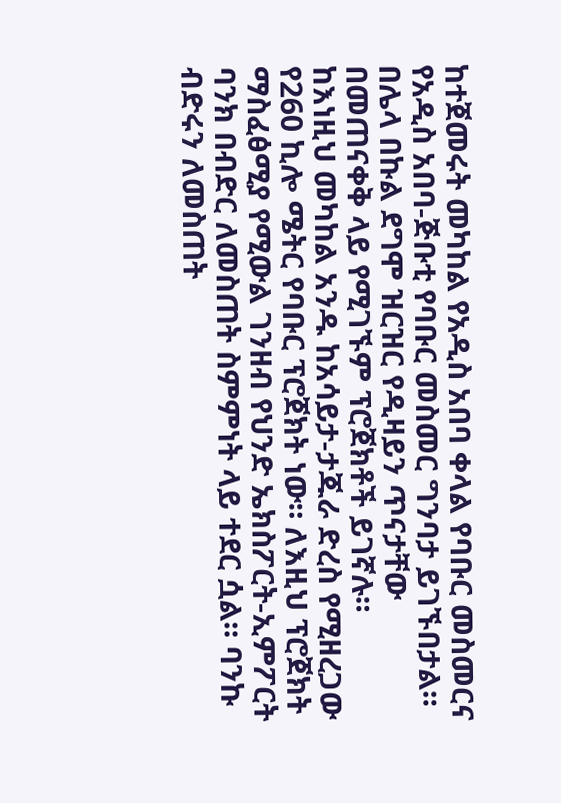ከተጀመሩት መካከል የአዲስ አበባ ቀላል የባቡር መስመርና የአዲስ አበባ-ጅቡቲ የባቡር መስመር ግንባታ ይገኙበታል። በሌላ በኩል ደግሞ ዝርዝር የዲዛይን ጥናታቸው በመጠናቀቅ ላይ የሚገኙም ፕሮጀክቶች ይገኛሉ።
ከእነዚህ መካከል አንዱ ከአሳይታ-ታጁራ ድረስ የሚዘረጋው የ260 ኪሎ ሜትር የባቡር ፕሮጀክት ነው። ለእዚህ ፕሮጀክት ማስፈፅሚያ የሚውል ገንዘብ የህንድ ኤክስፖርት-ኢምፖርት ባንክ በብድር ለመስጠት ስምምነት ላይ ተደር ሷል። ባንኩ ብድሩን ለመስጠት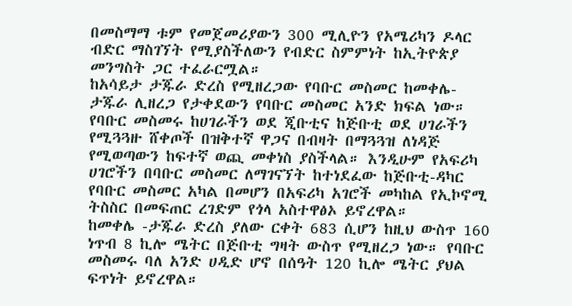በመስማማ ቱም የመጀመሪያውን 300 ሚሊዮን የአሜሪካን ዶላር ብድር ማስገኘት የሚያስችለውን የብድር ስምምነት ከኢትዮጵያ መንግስት ጋር ተፈራርሟል።
ከአሳይታ ታጁራ ድረስ የሚዘረጋው የባቡር መስመር ከመቀሌ-ታጁራ ሊዘረጋ የታቀደውን የባቡር መስመር አንድ ክፍል ነው። የባቡር መስመሩ ከሀገራችን ወደ ጂቡቲና ከጅቡቲ ወደ ሀገራችን የሚጓጓዙ ሸቀጦች በዝቅተኛ ዋጋና በብዛት በማጓጓዝ ለነዳጅ የሚወጣውን ከፍተኛ ወጪ መቀነስ ያስችላል። እንዲሁም የአፍሪካ ሀገሮችን በባቡር መስመር ለማገናኘት ከተነደፈው ከጅቡቲ-ዳካር የባቡር መስመር አካል በመሆን በአፍሪካ አገሮች መካከል የኢኮኖሚ ትስስር በመፍጠር ረገድም የጎላ አስተዋፅኦ ይኖረዋል።
ከመቀሌ -ታጁራ ድረስ ያለው ርቀት 683 ሲሆን ከዚህ ውስጥ 160 ነጥብ 8 ኪሎ ሜትር በጅቡቲ ግዛት ውስጥ የሚዘረጋ ነው። የባቡር መስመሩ ባለ አንድ ሀዲድ ሆኖ በሰዓት 120 ኪሎ ሜትር ያህል ፍጥነት ይኖረዋል።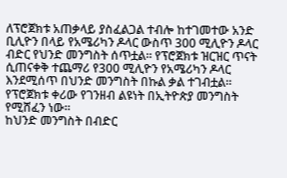ለፕሮጀክቱ አጠቃላይ ያስፈልጋል ተብሎ ከተገመተው አንድ ቢሊዮን በላይ የአሜሪካን ዶላር ውስጥ 300 ሚሊዮን ዶላር ብድር የህንድ መንግስት ሰጥቷል። የፕሮጀክቱ ዝርዝር ጥናት ሲጠናቀቅ ተጨማሪ የ300 ሚሊዮን የአሜሪካን ዶላር እንደሚሰጥ በህንድ መንግስት በኩል ቃል ተገብቷል። የፕሮጀክቱ ቀሪው የገንዘብ ልዩነት በኢትዮጵያ መንግስት የሚሸፈን ነው።
ከህንድ መንግስት በብድር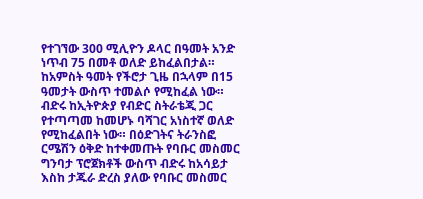የተገኘው 300 ሚሊዮን ዶላር በዓመት አንድ ነጥብ 75 በመቶ ወለድ ይከፈልበታል። ከአምስት ዓመት የችሮታ ጊዜ በኋላም በ15 ዓመታት ውስጥ ተመልሶ የሚከፈል ነው። ብድሩ ከኢትዮጵያ የብድር ስትራቴጂ ጋር የተጣጣመ ከመሆኑ ባሻገር አነስተኛ ወለድ የሚከፈልበት ነው። በዕድገትና ትራንስፎ ርሜሽን ዕቅድ ከተቀመጡት የባቡር መስመር ግንባታ ፕሮጀክቶች ውስጥ ብድሩ ከአሳይታ እስከ ታጁራ ድረስ ያለው የባቡር መስመር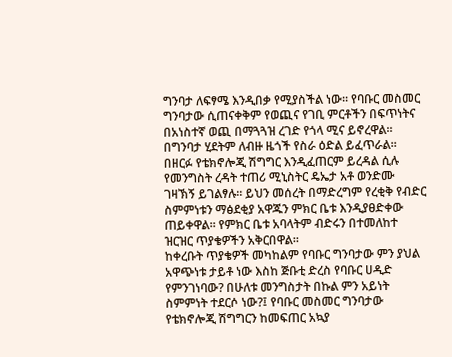ግንባታ ለፍፃሜ እንዲበቃ የሚያስችል ነው። የባቡር መስመር ግንባታው ሲጠናቀቅም የወጪና የገቢ ምርቶችን በፍጥነትና በአነስተኛ ወጪ በማጓጓዝ ረገድ የጎላ ሚና ይኖረዋል። በግንባታ ሂደትም ለብዙ ዜጎች የስራ ዕድል ይፈጥራል። በዘርፉ የቴክኖሎጂ ሽግግር እንዲፈጠርም ይረዳል ሲሉ የመንግስት ረዳት ተጠሪ ሚኒስትር ዴኤታ አቶ ወንድሙ ገዛኽኝ ይገልፃሉ። ይህን መሰረት በማድረግም የረቂቅ የብድር ስምምነቱን ማፅደቂያ አዋጁን ምክር ቤቱ እንዲያፀድቀው ጠይቀዋል። የምክር ቤቱ አባላትም ብድሩን በተመለከተ ዝርዝር ጥያቄዎችን አቅርበዋል።
ከቀረቡት ጥያቄዎች መካከልም የባቡር ግንባታው ምን ያህል አዋጭነቱ ታይቶ ነው እስከ ጅቡቲ ድረስ የባቡር ሀዲድ የምንገነባው? በሁለቱ መንግስታት በኩል ምን አይነት ስምምነት ተደርሶ ነው?፤ የባቡር መስመር ግንባታው የቴክኖሎጂ ሽግግርን ከመፍጠር አኳያ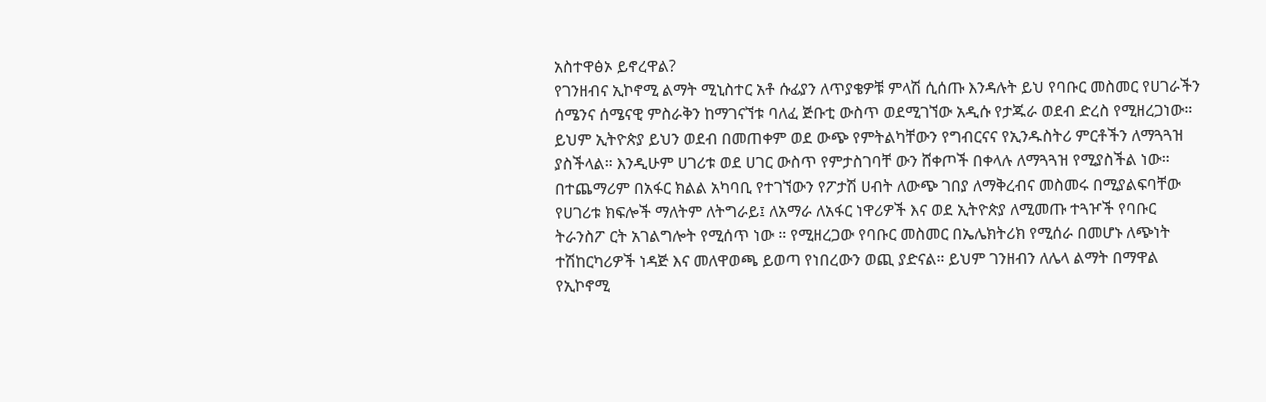አስተዋፅኦ ይኖረዋል?
የገንዘብና ኢኮኖሚ ልማት ሚኒስተር አቶ ሱፊያን ለጥያቄዎቹ ምላሽ ሲሰጡ እንዳሉት ይህ የባቡር መስመር የሀገራችን ሰሜንና ሰሜናዊ ምስራቅን ከማገናኘቱ ባለፈ ጅቡቲ ውስጥ ወደሚገኘው አዲሱ የታጁራ ወደብ ድረስ የሚዘረጋነው። ይህም ኢትዮጵያ ይህን ወደብ በመጠቀም ወደ ውጭ የምትልካቸውን የግብርናና የኢንዱስትሪ ምርቶችን ለማጓጓዝ ያስችላል። እንዲሁም ሀገሪቱ ወደ ሀገር ውስጥ የምታስገባቸ ውን ሸቀጦች በቀላሉ ለማጓጓዝ የሚያስችል ነው። በተጨማሪም በአፋር ክልል አካባቢ የተገኘውን የፖታሽ ሀብት ለውጭ ገበያ ለማቅረብና መስመሩ በሚያልፍባቸው የሀገሪቱ ክፍሎች ማለትም ለትግራይ፤ ለአማራ ለአፋር ነዋሪዎች እና ወደ ኢትዮጵያ ለሚመጡ ተጓዦች የባቡር ትራንስፖ ርት አገልግሎት የሚሰጥ ነው ። የሚዘረጋው የባቡር መስመር በኤሌክትሪክ የሚሰራ በመሆኑ ለጭነት ተሽከርካሪዎች ነዳጅ እና መለዋወጫ ይወጣ የነበረውን ወጪ ያድናል። ይህም ገንዘብን ለሌላ ልማት በማዋል የኢኮኖሚ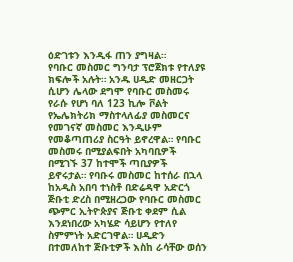ዕድገቱን እንዲፋ ጠን ያግዛል።
የባቡር መስመር ግንባታ ፕሮጀክቱ የተለያዩ ክፍሎች አሉት። አንዱ ሀዲድ መዘርጋት ሲሆን ሌላው ደግሞ የባቡር መስመሩ የራሱ የሆነ ባለ 123 ኪሎ ቮልት የኤሌክትሪክ ማስተላለፊያ መስመርና የመገናኛ መስመር እንዲሁም የመቆጣጠሪያ ስርዓት ይኖረዋል። የባቡር መስመሩ በሚያልፍበት አካባቢዎች በሚገኙ 37 ከተሞች ጣቢያዎች ይኖሩታል። የባቡሩ መስመር ከተሰራ በኋላ ከአዲስ አበባ ተነስቶ በድሬዳዋ አድርጎ ጅቡቲ ድረስ በሚዘረጋው የባቡር መስመር ጭምር ኢትዮጵያና ጅቡቲ ቀደም ሲል እንደነበረው አካሄድ ሳይሆን የተለየ ስምምነት አድርገዋል። ሀዲድን በተመለከተ ጅቡቲዎች እስከ ራሳቸው ወሰን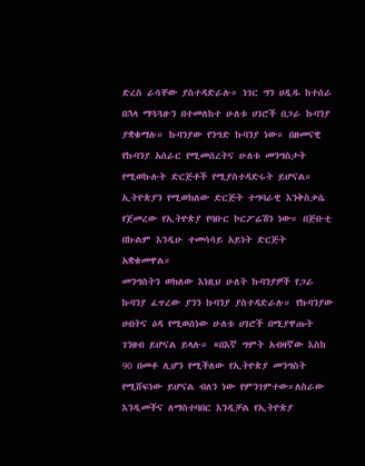ድረስ ራሳቸው ያስተዳድራሉ። ነገር ግን ሀዲዱ ከተሰራ በኋላ ማጓጓዙን በተመለከተ ሁለቱ ሀገሮች በጋራ ኩባንያ ያቋቁማሉ። ኩባንያው የንግድ ኩባንያ ነው። በዘመናዊ የኩባንያ አሰራር የሚመሰረትና ሁለቱ መንግስታት የሚወኩሉት ድርጅቶች የሚያስተዳድሩት ይሆናል። ኢትዮጵያን የሚወክለው ድርጅት ተግባራዊ እንቅስቃሴ የጀመረው የኢትዮጵያ የባቡር ኮርፖሬሽን ነው። በጅቡቲ በኩልም እንዲሁ ተመሳሳይ አይነት ድርጅት አቋቁመዋል።
መንግስትን ወክለው እነዚህ ሁለት ኩባንያዎች የጋራ ኩባንያ ፈጥረው ያንን ኩባንያ ያስተዳድራሉ። የኩባንያው ሀብትና ዕዳ የሚወሰነው ሁለቱ ሀገሮች በሚያዋጡት ገንዘብ ይሆናል ይላሉ። «በእኛ ግምት አብዛኛው እስከ 90 በመቶ ሊሆን የሚችለው የኢትዮጵያ መንግስት የሚሸፍነው ይሆናል ብለን ነው የምንገምተው።ለስራው እንዲመችና ለማስተባበር እንዲቻል የኢትዮጵያ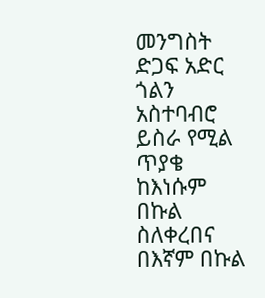መንግስት ድጋፍ አድር ጎልን አስተባብሮ ይስራ የሚል ጥያቄ ከእነሱም በኩል ስለቀረበና በእኛም በኩል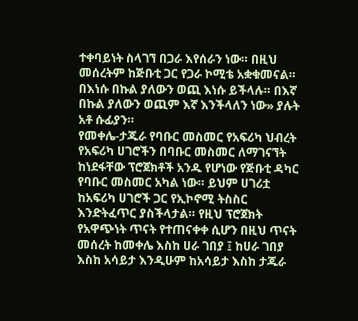ተቀባይነት ስላገኘ በጋራ እየሰራን ነው። በዚህ መሰረትም ከጅቡቲ ጋር የጋራ ኮሚቴ አቋቁመናል። በእነሱ በኩል ያለውን ወጪ እነሱ ይችላሉ። በእኛ በኩል ያለውን ወጪም እኛ እንችላለን ነው» ያሉት አቶ ሱፊያን።
የመቀሌ-ታጁራ የባቡር መስመር የአፍሪካ ህብረት የአፍሪካ ሀገሮችን በባቡር መስመር ለማገናኘት ከነደፋቸው ፕሮጀክቶች አንዱ የሆነው የጅቡቲ ዳካር የባቡር መስመር አካል ነው። ይህም ሀገሪቷ ከአፍሪካ ሀገሮች ጋር የኢኮኖሚ ትስስር እንድትፈጥር ያስችላታል። የዚህ ፕሮጀክት የአዋጭነት ጥናት የተጠናቀቀ ሲሆን በዚህ ጥናት መሰረት ከመቀሌ እስከ ሀራ ገበያ ፤ ከሀራ ገበያ እስከ አሳይታ እንዲሁም ከአሳይታ እስከ ታጁራ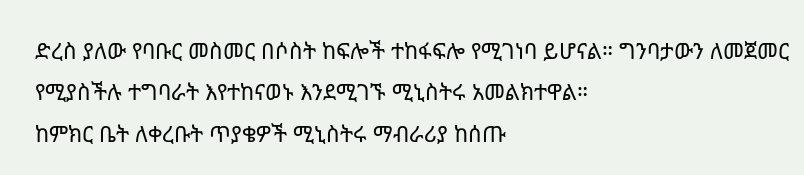ድረስ ያለው የባቡር መስመር በሶስት ከፍሎች ተከፋፍሎ የሚገነባ ይሆናል። ግንባታውን ለመጀመር የሚያስችሉ ተግባራት እየተከናወኑ እንደሚገኙ ሚኒስትሩ አመልክተዋል።
ከምክር ቤት ለቀረቡት ጥያቄዎች ሚኒስትሩ ማብራሪያ ከሰጡ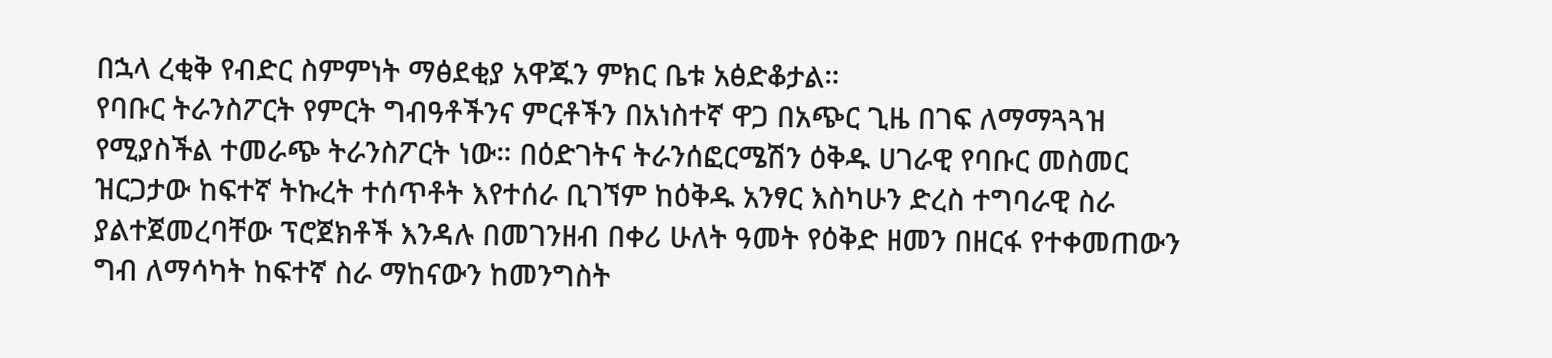በኋላ ረቂቅ የብድር ስምምነት ማፅደቂያ አዋጁን ምክር ቤቱ አፅድቆታል።
የባቡር ትራንስፖርት የምርት ግብዓቶችንና ምርቶችን በአነስተኛ ዋጋ በአጭር ጊዜ በገፍ ለማማጓጓዝ የሚያስችል ተመራጭ ትራንስፖርት ነው። በዕድገትና ትራንሰፎርሜሽን ዕቅዱ ሀገራዊ የባቡር መስመር ዝርጋታው ከፍተኛ ትኩረት ተሰጥቶት እየተሰራ ቢገኘም ከዕቅዱ አንፃር እስካሁን ድረስ ተግባራዊ ስራ ያልተጀመረባቸው ፕሮጀክቶች እንዳሉ በመገንዘብ በቀሪ ሁለት ዓመት የዕቅድ ዘመን በዘርፋ የተቀመጠውን ግብ ለማሳካት ከፍተኛ ስራ ማከናውን ከመንግስት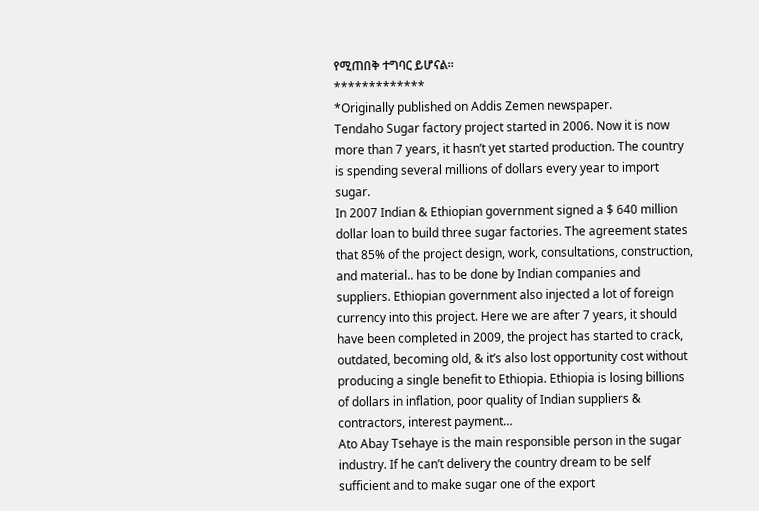የሚጠበቅ ተግባር ይሆናል።
*************
*Originally published on Addis Zemen newspaper.
Tendaho Sugar factory project started in 2006. Now it is now more than 7 years, it hasn’t yet started production. The country is spending several millions of dollars every year to import sugar.
In 2007 Indian & Ethiopian government signed a $ 640 million dollar loan to build three sugar factories. The agreement states that 85% of the project design, work, consultations, construction, and material.. has to be done by Indian companies and suppliers. Ethiopian government also injected a lot of foreign currency into this project. Here we are after 7 years, it should have been completed in 2009, the project has started to crack, outdated, becoming old, & it’s also lost opportunity cost without producing a single benefit to Ethiopia. Ethiopia is losing billions of dollars in inflation, poor quality of Indian suppliers & contractors, interest payment…
Ato Abay Tsehaye is the main responsible person in the sugar industry. If he can’t delivery the country dream to be self sufficient and to make sugar one of the export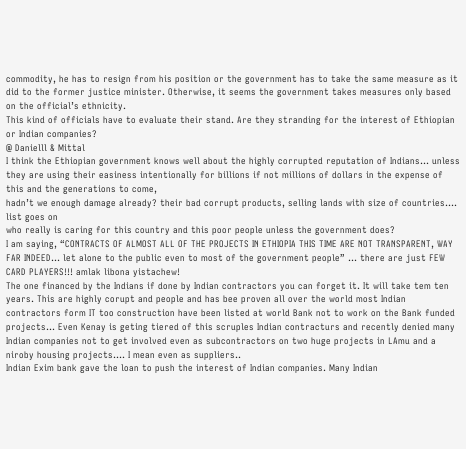commodity, he has to resign from his position or the government has to take the same measure as it did to the former justice minister. Otherwise, it seems the government takes measures only based on the official’s ethnicity.
This kind of officials have to evaluate their stand. Are they stranding for the interest of Ethiopian or Indian companies?
@ Danielll & Mittal
I think the Ethiopian government knows well about the highly corrupted reputation of Indians… unless they are using their easiness intentionally for billions if not millions of dollars in the expense of this and the generations to come,
hadn’t we enough damage already? their bad corrupt products, selling lands with size of countries…. list goes on
who really is caring for this country and this poor people unless the government does?
I am saying, “CONTRACTS OF ALMOST ALL OF THE PROJECTS IN ETHIOPIA THIS TIME ARE NOT TRANSPARENT, WAY FAR INDEED… let alone to the public even to most of the government people” … there are just FEW CARD PLAYERS!!! amlak libona yistachew!
The one financed by the Indians if done by Indian contractors you can forget it. It will take tem ten years. This are highly corupt and people and has bee proven all over the world most Indian contractors form IT too construction have been listed at world Bank not to work on the Bank funded projects… Even Kenay is geting tiered of this scruples Indian contracturs and recently denied many Indian companies not to get involved even as subcontractors on two huge projects in LAmu and a niroby housing projects…. I mean even as suppliers..
Indian Exim bank gave the loan to push the interest of Indian companies. Many Indian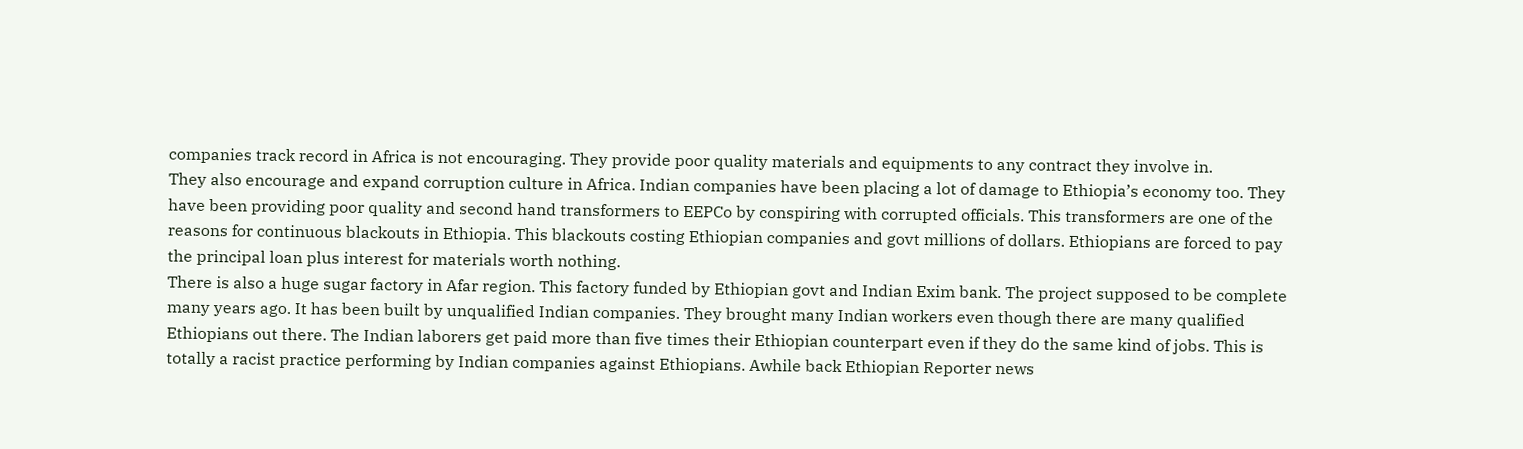companies track record in Africa is not encouraging. They provide poor quality materials and equipments to any contract they involve in.
They also encourage and expand corruption culture in Africa. Indian companies have been placing a lot of damage to Ethiopia’s economy too. They have been providing poor quality and second hand transformers to EEPCo by conspiring with corrupted officials. This transformers are one of the reasons for continuous blackouts in Ethiopia. This blackouts costing Ethiopian companies and govt millions of dollars. Ethiopians are forced to pay the principal loan plus interest for materials worth nothing.
There is also a huge sugar factory in Afar region. This factory funded by Ethiopian govt and Indian Exim bank. The project supposed to be complete many years ago. It has been built by unqualified Indian companies. They brought many Indian workers even though there are many qualified Ethiopians out there. The Indian laborers get paid more than five times their Ethiopian counterpart even if they do the same kind of jobs. This is totally a racist practice performing by Indian companies against Ethiopians. Awhile back Ethiopian Reporter news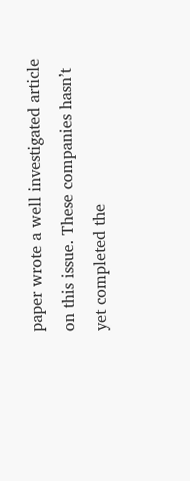paper wrote a well investigated article on this issue. These companies hasn’t yet completed the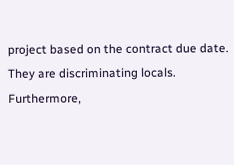project based on the contract due date. They are discriminating locals. Furthermore,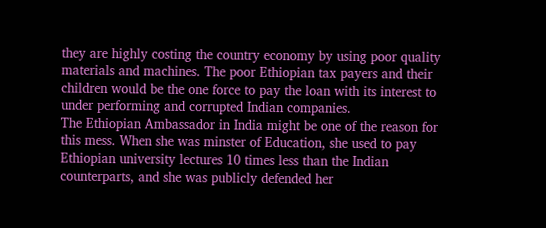they are highly costing the country economy by using poor quality materials and machines. The poor Ethiopian tax payers and their children would be the one force to pay the loan with its interest to under performing and corrupted Indian companies.
The Ethiopian Ambassador in India might be one of the reason for this mess. When she was minster of Education, she used to pay Ethiopian university lectures 10 times less than the Indian counterparts, and she was publicly defended her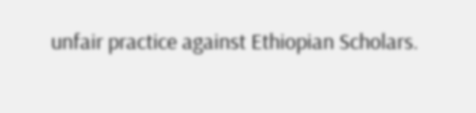unfair practice against Ethiopian Scholars.